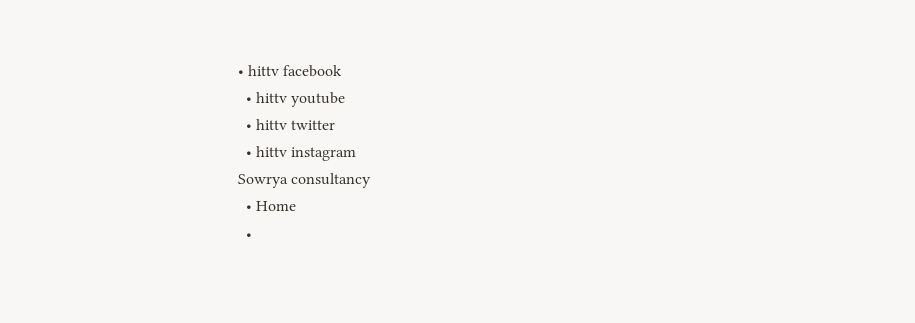• hittv facebook
  • hittv youtube
  • hittv twitter
  • hittv instagram
Sowrya consultancy
  • Home
  •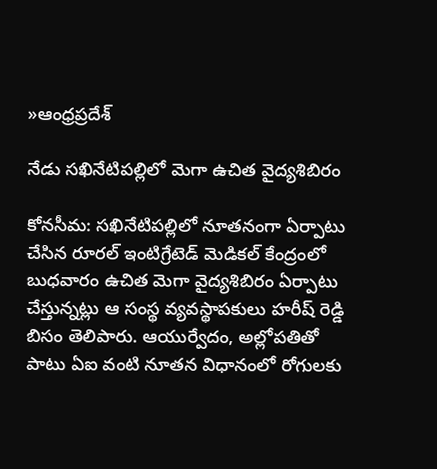»ఆంధ్రప్రదేశ్

నేడు సఖినేటిపల్లిలో మెగా ఉచిత వైద్యశిబిరం

కోనసీమ: సఖినేటిపల్లిలో నూతనంగా ఏర్పాటు చేసిన రూరల్ ఇంటిగ్రేటెడ్ మెడికల్ కేంద్రంలో బుధవారం ఉచిత మెగా వైద్యశిబిరం ఏర్పాటు చేస్తున్నట్లు ఆ సంస్థ వ్యవస్థాపకులు హరీష్ రెడ్డి బిసం తెలిపారు. ఆయుర్వేదం, అల్లోపతితో పాటు ఏఐ వంటి నూతన విధానంలో రోగులకు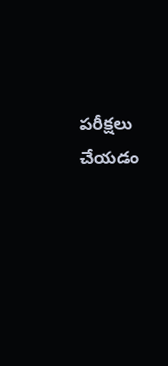పరీక్షలు చేయడం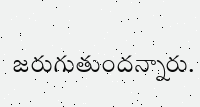జరుగుతుందన్నారు.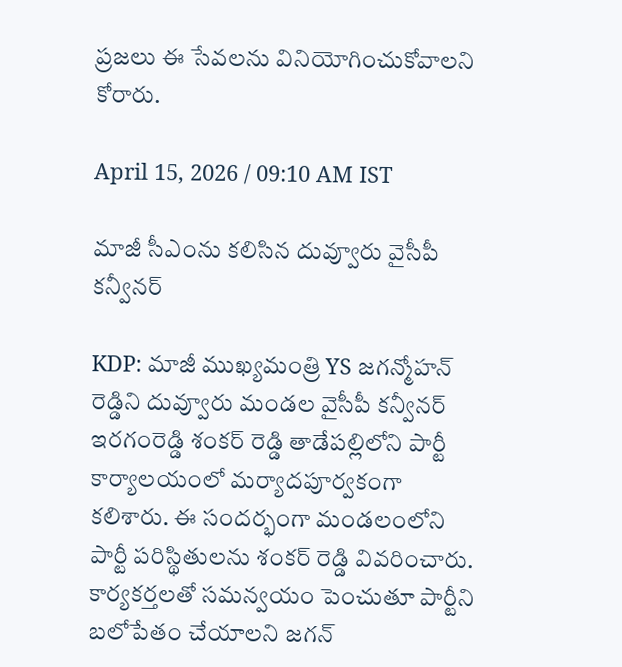ప్రజలు ఈ సేవలను వినియోగించుకోవాలని కోరారు.

April 15, 2026 / 09:10 AM IST

మాజీ సీఎంను కలిసిన దువ్వూరు వైసీపీ కన్వీనర్

KDP: మాజీ ముఖ్యమంత్రి YS జగన్మోహన్ రెడ్డిని దువ్వూరు మండల వైసీపీ కన్వీనర్ ఇరగంరెడ్డి శంకర్ రెడ్డి తాడేపల్లిలోని పార్టీ కార్యాలయంలో మర్యాదపూర్వకంగా కలిశారు. ఈ సందర్భంగా మండలంలోని పార్టీ పరిస్థితులను శంకర్ రెడ్డి వివరించారు. కార్యకర్తలతో సమన్వయం పెంచుతూ పార్టీని బలోపేతం చేయాలని జగన్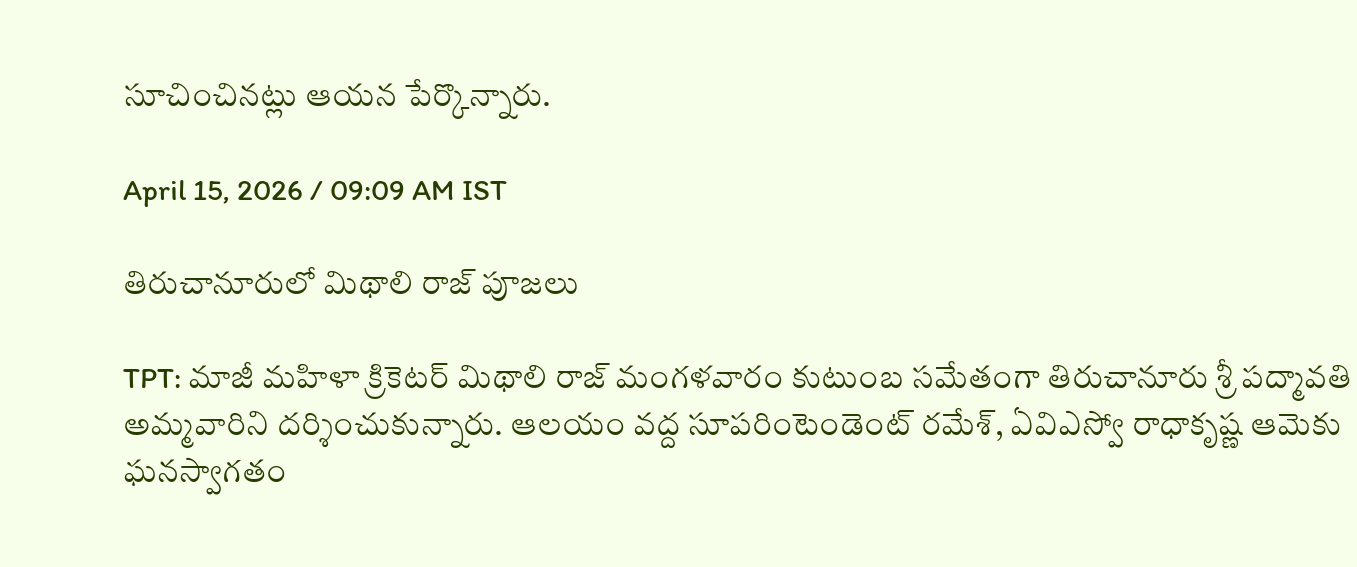సూచించినట్లు ఆయన పేర్కొన్నారు.

April 15, 2026 / 09:09 AM IST

తిరుచానూరులో మిథాలి రాజ్ పూజలు

TPT: మాజీ మహిళా క్రికెటర్ మిథాలి రాజ్ మంగళవారం కుటుంబ సమేతంగా తిరుచానూరు శ్రీ పద్మావతి అమ్మవారిని దర్శించుకున్నారు. ఆలయం వద్ద సూపరింటెండెంట్ రమేశ్, ఏవిఎస్వో రాధాకృష్ణ ఆమెకు ఘనస్వాగతం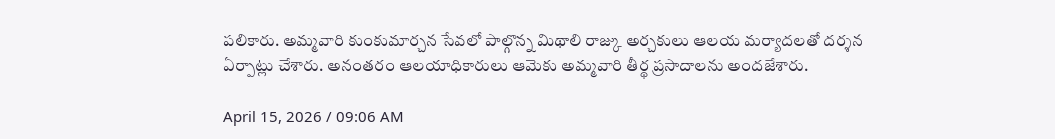పలికారు. అమ్మవారి కుంకుమార్చన సేవలో పాల్గొన్న మిథాలి రాజ్కు అర్చకులు ఆలయ మర్యాదలతో దర్శన ఏర్పాట్లు చేశారు. అనంతరం ఆలయాధికారులు ఆమెకు అమ్మవారి తీర్థ ప్రసాదాలను అందజేశారు.

April 15, 2026 / 09:06 AM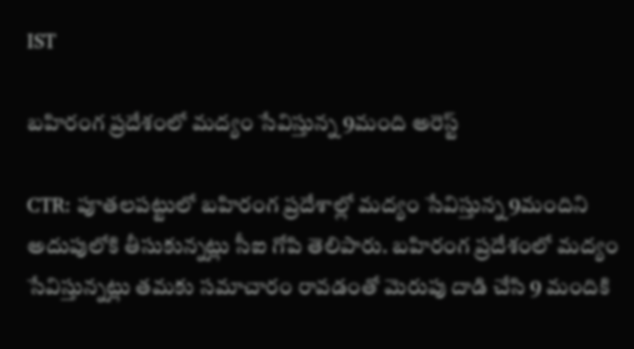IST

బహిరంగ ప్రదేశంలో మద్యం సేవిస్తున్న 9మంది అరెస్ట్

CTR: పూతలపట్టులో బహిరంగ ప్రదేశాల్లో మద్యం సేవిస్తున్న 9మందిని అదుపులోకి తీసుకున్నట్లు సీఐ గోపి తెలిపారు. బహిరంగ ప్రదేశంలో మద్యం సేవిస్తున్నట్లు తమకు సమాచారం రావడంతో మెరుపు దాడి చేసి 9 మందికి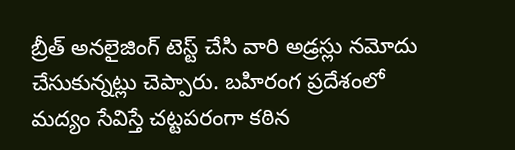బ్రీత్ అనలైజింగ్ టెస్ట్ చేసి వారి అడ్రస్లు నమోదు చేసుకున్నట్లు చెప్పారు. బహిరంగ ప్రదేశంలో మద్యం సేవిస్తే చట్టపరంగా కఠిన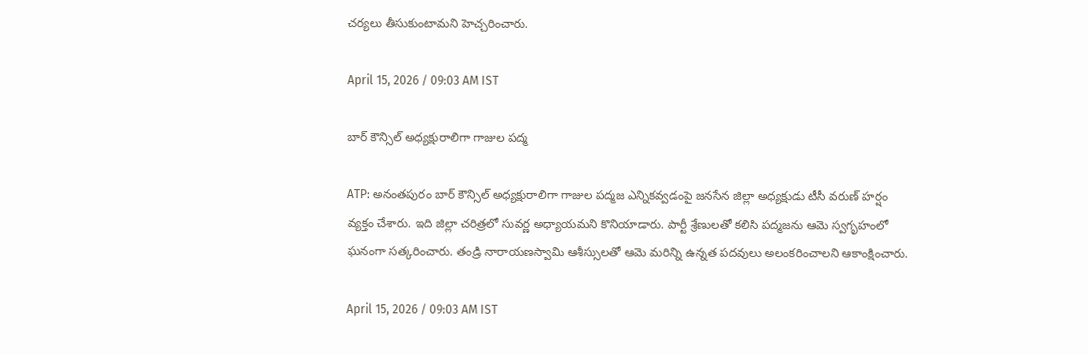చర్యలు తీసుకుంటామని హెచ్చరించారు.

April 15, 2026 / 09:03 AM IST

బార్ కౌన్సిల్ అధ్యక్షురాలిగా గాజుల పద్మ

ATP: అనంతపురం బార్ కౌన్సిల్ అధ్యక్షురాలిగా గాజుల పద్మజ ఎన్నికవ్వడంపై జనసేన జిల్లా అధ్యక్షుడు టీసీ వరుణ్ హర్షం వ్యక్తం చేశారు. ఇది జిల్లా చరిత్రలో సువర్ణ అధ్యాయమని కొనియాడారు. పార్టీ శ్రేణులతో కలిసి పద్మజను ఆమె స్వగృహంలో ఘనంగా సత్కరించారు. తండ్రి నారాయణస్వామి ఆశీస్సులతో ఆమె మరిన్ని ఉన్నత పదవులు అలంకరించాలని ఆకాంక్షించారు.

April 15, 2026 / 09:03 AM IST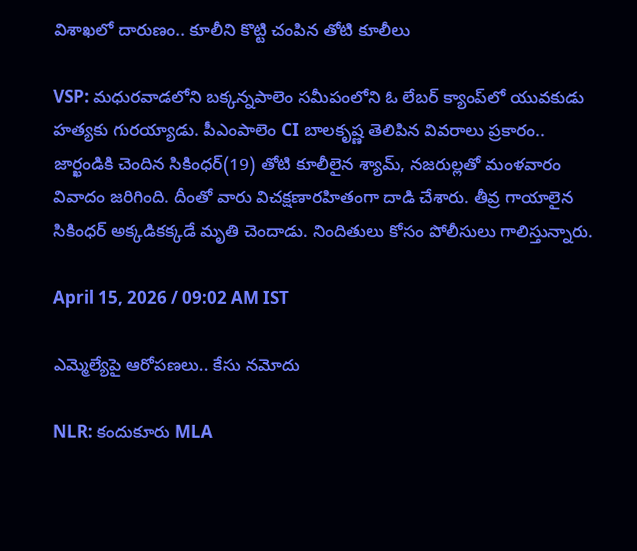విశాఖలో దారుణం.. కూలీని కొట్టి చంపిన తోటి కూలీలు

VSP: మధురవాడలోని బక్కన్నపాలెం సమీపంలోని ఓ లేబర్ క్యాంప్‌లో యువకుడు హత్యకు గురయ్యాడు. పీఎంపాలెం CI బాలకృష్ణ తెలిపిన వివరాలు ప్రకారం.. జార్ఖండికి చెందిన సికింధర్(19) తోటి కూలీలైన శ్యామ్, నజరుల్లతో మంళవారం వివాదం జరిగింది. దీంతో వారు విచక్షణారహితంగా దాడి చేశారు. తీవ్ర గాయాలైన సికింధర్ అక్కడికక్కడే మృతి చెందాడు. నిందితులు కోసం పోలీసులు గాలిస్తున్నారు.

April 15, 2026 / 09:02 AM IST

ఎమ్మెల్యేపై ఆరోపణలు.. కేసు నమోదు

NLR: కందుకూరు MLA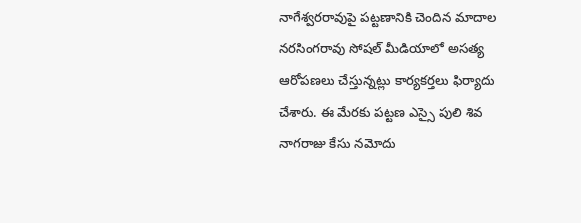నాగేశ్వరరావుపై పట్టణానికి చెందిన మాదాల నరసింగరావు సోషల్ మీడియాలో అసత్య ఆరోపణలు చేస్తున్నట్లు కార్యకర్తలు ఫిర్యాదు చేశారు. ఈ మేరకు పట్టణ ఎస్సై పులి శివ నాగరాజు కేసు నమోదు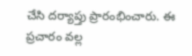చేసి దర్యాప్తు ప్రారంభించారు. ఈ ప్రచారం వల్ల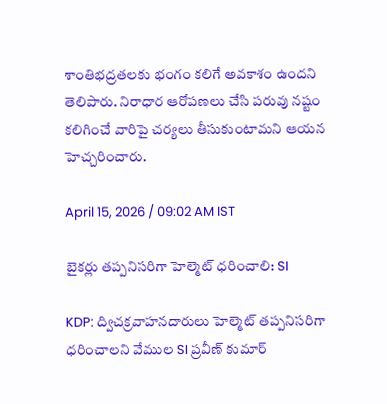శాంతిభద్రతలకు భంగం కలిగే అవకాశం ఉందని తెలిపారు. నిరాధార ఆరోపణలు చేసి పరువు నష్టం కలిగించే వారిపై చర్యలు తీసుకుంటామని ఆయన హెచ్చరించారు.

April 15, 2026 / 09:02 AM IST

బైకర్లు తప్పనిసరిగా హెల్మెట్ ధరించాలి: SI

KDP: ద్విచక్రవాహనదారులు హెల్మెట్ తప్పనిసరిగా ధరించాలని వేముల SI ప్రవీణ్ కుమార్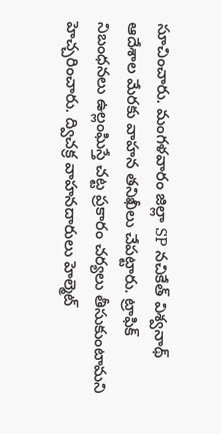సూచించారు. మంగళవారం జిల్లా SP నచికేత్ విశ్వనాథ్ ఆదేశాల మేరకు వాహన తనిఖీలు చేపట్టారు. ట్రాఫిక్ నిబంధనలు ఉల్లంఘిస్తే చట్ట ప్రకారం చర్యలు తీసుకుంటామని హెచ్చరించారు. ద్విచక్ర వాహనదారులు హెల్మెట్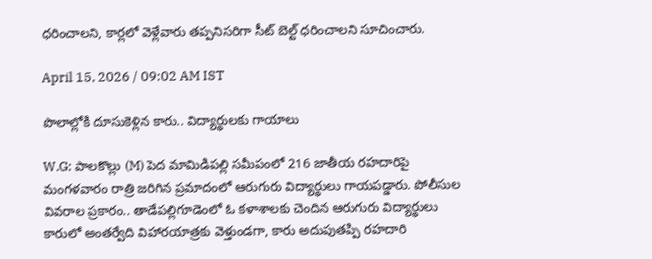ధరించాలని, కార్లలో వెళ్లేవారు తప్పనిసరిగా సీట్ బెల్ట్ ధరించాలని సూచించారు.

April 15, 2026 / 09:02 AM IST

పొలాల్లోకి దూసుకెళ్లిన కారు.. విద్యార్థులకు గాయాలు

W.G: పాలకొల్లు (M) పెద మామిడిపల్లి సమీపంలో 216 జాతీయ రహదారిపై మంగళవారం రాత్రి జరిగిన ప్రమాదంలో ఆరుగురు విద్యార్థులు గాయపడ్డారు. పోలీసుల వివరాల ప్రకారం.. తాడేపల్లిగూడెంలో ఓ కళాశాలకు చెందిన ఆరుగురు విద్యార్థులు కారులో అంతర్వేది విహారయాత్రకు వెళ్తుండగా, కారు అదుపుతప్పి రహదారి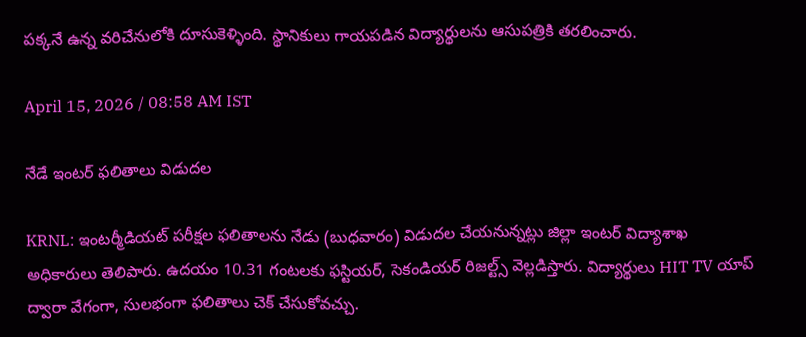పక్కనే ఉన్న వరిచేనులోకి దూసుకెళ్ళింది. స్థానికులు గాయపడిన విద్యార్థులను ఆసుపత్రికి తరలించారు.

April 15, 2026 / 08:58 AM IST

నేడే ఇంటర్ ఫలితాలు విడుదల

KRNL: ఇంటర్మీడియట్ పరీక్షల ఫలితాలను నేడు (బుధవారం) విడుదల చేయనున్నట్లు జిల్లా ఇంటర్ విద్యాశాఖ అధికారులు తెలిపారు. ఉదయం 10.31 గంటలకు ఫస్టియర్, సెకండియర్ రిజల్ట్స్ వెల్లడిస్తారు. విద్యార్థులు HIT TV యాప్ ద్వారా వేగంగా, సులభంగా ఫలితాలు చెక్ చేసుకోవచ్చు.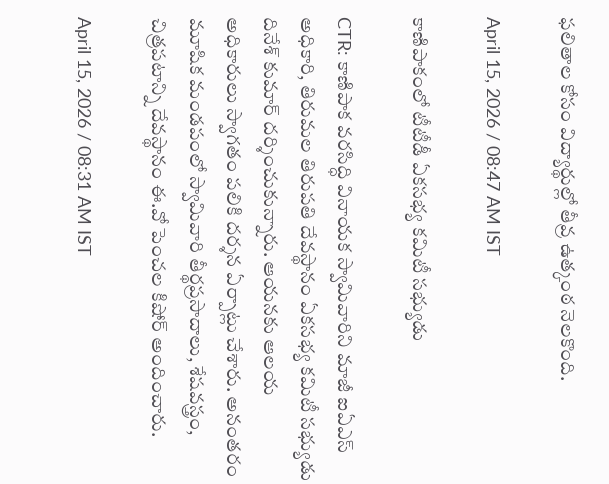ఫలితాల కోసం విద్యార్థుల్లో తీవ్ర ఉత్కంఠ నెలకొంది.

April 15, 2026 / 08:47 AM IST

కాణిపాకంలో టీటీడీ ఏకసభ్య కమిటీ సభ్యుడు

CTR: కాణిపాక వరసిద్ధి వినాయక స్వామివారిని మాజీ ఐఏఎస్ అధికారి, తిరుమల తిరుపతి దేవస్థానం ఏకసభ్య కమిటీ సభ్యుడు దినేశ్ కుమార్ దర్శించుకున్నారు. ఆయనకు ఆలయ అధికారులు స్వాగతం పలికి దర్శన ఏర్పాట్లు చేశారు. అనంతరం మూషిక మండపంలో స్వామివారి తీర్థప్రసాదాలు, శేషవస్త్రం, చిత్రపటాన్ని దేవస్థానం ఈ.వో పెంచల కిషోర్ అందించారు.

April 15, 2026 / 08:31 AM IST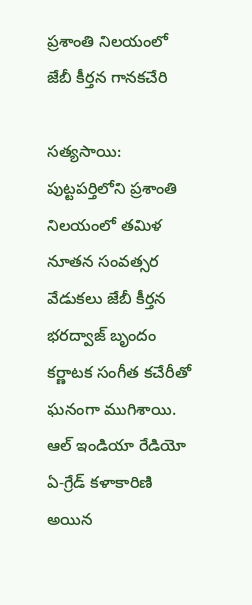ప్రశాంతి నిలయంలో జేబీ కీర్తన గానకచేరి

సత్యసాయి: పుట్టపర్తిలోని ప్రశాంతి నిలయంలో తమిళ నూతన సంవత్సర వేడుకలు జేబీ కీర్తన భరద్వాజ్ బృందం కర్ణాటక సంగీత కచేరీతో ఘనంగా ముగిశాయి. ఆల్ ఇండియా రేడియో ఏ-గ్రేడ్ కళాకారిణి అయిన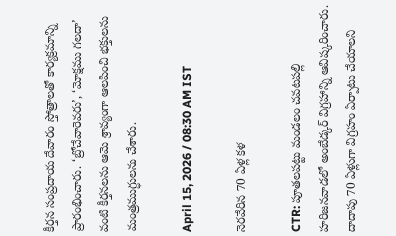కీర్తన సంప్రదాయ దేవారం స్తోత్రాలతో కార్యక్రమాన్ని ప్రారంభించారు. ‘బ్రోచేవారెవరు’, ‘మోక్షము గలదా’ వంటి కీర్తనలను ఆమె శ్రావ్యంగా ఆలపించి భక్తులను మంత్రముగ్ధులను చేశారు.

April 15, 2026 / 08:30 AM IST

నెరవేరిన 70 ఏళ్ల కళ

CTR: పూతలపట్టు మండలం చవటపల్లి హరిజనవాడలో అంబేడ్కర్ విగ్రహాన్ని ఆవిష్కరించారు. దాదాపు 70 ఏళ్లుగా విగ్రహం ఏర్పాటు చేయాలని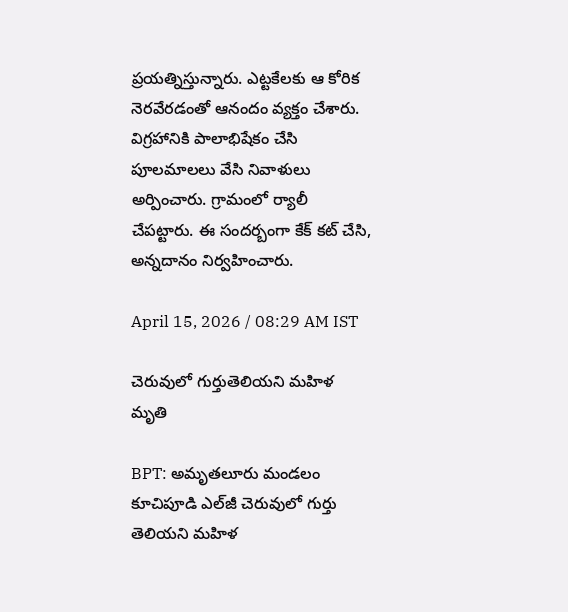ప్రయత్నిస్తున్నారు. ఎట్టకేలకు ఆ కోరిక నెరవేరడంతో ఆనందం వ్యక్తం చేశారు. విగ్రహానికి పాలాభిషేకం చేసి పూలమాలలు వేసి నివాళులు అర్పించారు. గ్రామంలో ర్యాలీ చేపట్టారు. ఈ సందర్బంగా కేక్ కట్ చేసి, అన్నదానం నిర్వహించారు.

April 15, 2026 / 08:29 AM IST

చెరువులో గుర్తుతెలియని మహిళ మృతి

BPT: అమృతలూరు మండలం కూచిపూడి ఎల్‌జీ చెరువులో గుర్తు తెలియని మహిళ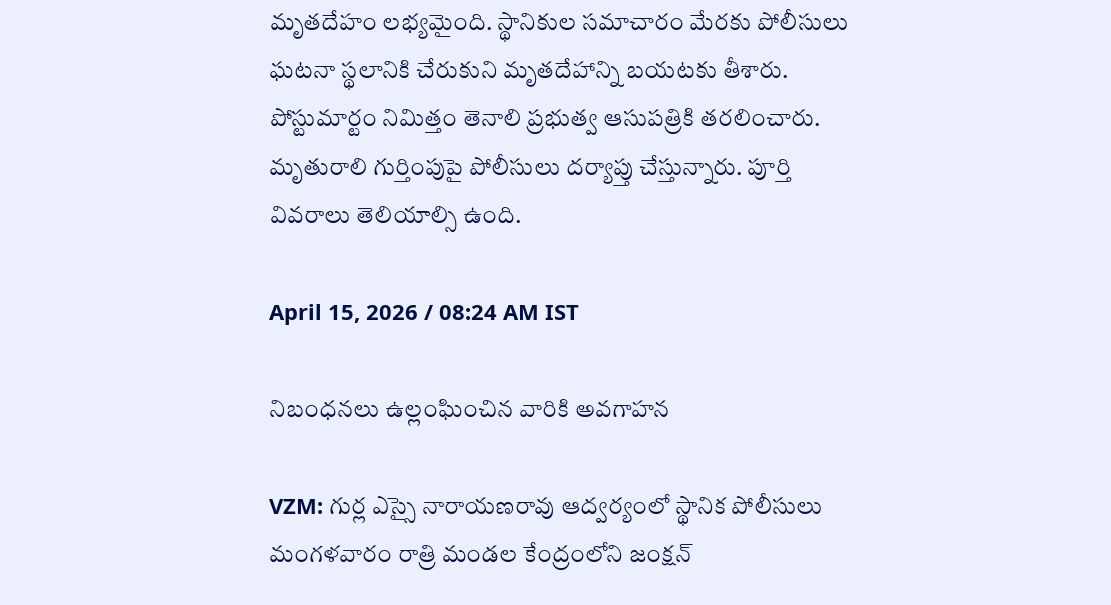మృతదేహం లభ్యమైంది. స్థానికుల సమాచారం మేరకు పోలీసులు ఘటనా స్థలానికి చేరుకుని మృతదేహాన్ని బయటకు తీశారు. పోస్టుమార్టం నిమిత్తం తెనాలి ప్రభుత్వ ఆసుపత్రికి తరలించారు. మృతురాలి గుర్తింపుపై పోలీసులు దర్యాప్తు చేస్తున్నారు. పూర్తి వివరాలు తెలియాల్సి ఉంది.

April 15, 2026 / 08:24 AM IST

నిబంధనలు ఉల్లంఘించిన వారికి అవగాహన

VZM: గుర్ల ఎస్సై నారాయణరావు ఆద్వర్యంలో స్థానిక పోలీసులు మంగళవారం రాత్రి మండల కేంద్రంలోని జంక్షన్‌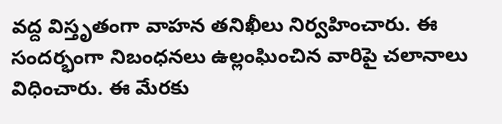వద్ద విస్తృతంగా వాహన తనిఖీలు నిర్వహించారు. ఈ సందర్భంగా నిబంధనలు ఉల్లంఘించిన వారిపై చలానాలు విధించారు. ఈ మేరకు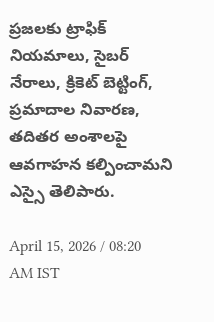ప్రజలకు ట్రాఫిక్‌ నియమాలు, సైబర్‌ నేరాలు, క్రికెట్‌ బెట్టింగ్‌, ప్రమాదాల నివారణ, తదితర అంశాలపై ఆవగాహన కల్పించామని ఎస్సై తెలిపారు.

April 15, 2026 / 08:20 AM IST